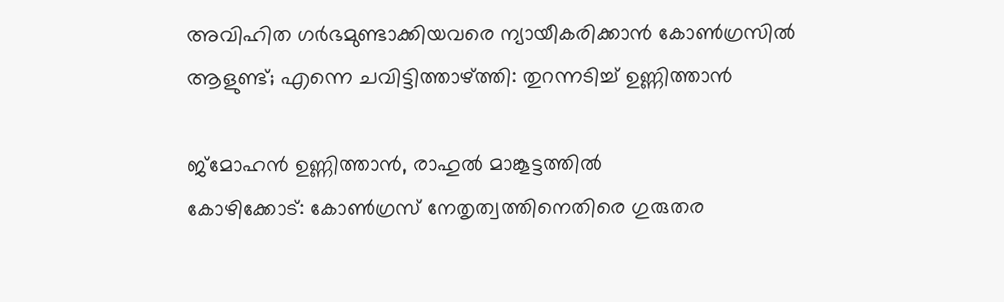അവിഹിത ഗർഭമുണ്ടാക്കിയവരെ ന്യായീകരിക്കാൻ കോൺഗ്രസിൽ ആളുണ്ട്; എന്നെ ചവിട്ടിത്താഴ്ത്തി: തുറന്നടിച്ച് ഉണ്ണിത്താൻ

ജ്മോഹൻ ഉണ്ണിത്താൻ, രാഹുൽ മാങ്കൂട്ടത്തിൽ
കോഴിക്കോട്: കോൺഗ്രസ് നേതൃത്വത്തിനെതിരെ ഗുരുതര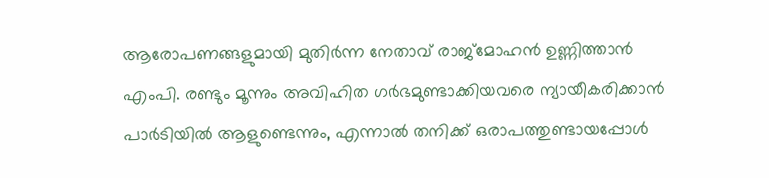ആരോപണങ്ങളുമായി മുതിർന്ന നേതാവ് രാജ്മോഹൻ ഉണ്ണിത്താൻ എംപി. രണ്ടും മൂന്നും അവിഹിത ഗർഭമുണ്ടാക്കിയവരെ ന്യായീകരിക്കാൻ പാർടിയിൽ ആളുണ്ടെന്നും, എന്നാൽ തനിക്ക് ഒരാപത്തുണ്ടായപ്പോൾ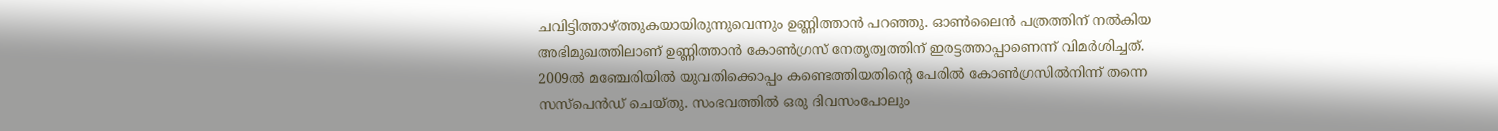ചവിട്ടിത്താഴ്ത്തുകയായിരുന്നുവെന്നും ഉണ്ണിത്താൻ പറഞ്ഞു. ഓൺലൈൻ പത്രത്തിന് നൽകിയ അഭിമുഖത്തിലാണ് ഉണ്ണിത്താൻ കോൺഗ്രസ് നേതൃത്വത്തിന് ഇരട്ടത്താപ്പാണെന്ന് വിമർശിച്ചത്.
2009ൽ മഞ്ചേരിയിൽ യുവതിക്കൊപ്പം കണ്ടെത്തിയതിന്റെ പേരിൽ കോൺഗ്രസിൽനിന്ന് തന്നെ സസ്പെൻഡ് ചെയ്തു. സംഭവത്തിൽ ഒരു ദിവസംപോലും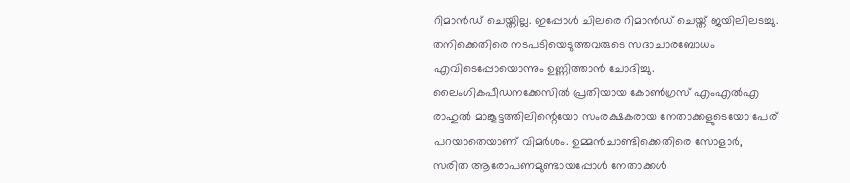റിമാൻഡ് ചെയ്തില്ല. ഇപ്പോൾ ചിലരെ റിമാൻഡ് ചെയ്ത് ജയിലിലടച്ചു. തനിക്കെതിരെ നടപടിയെടുത്തവരുടെ സദാചാരബോധം എവിടെപ്പോയൊന്നും ഉണ്ണിത്താൻ ചോദിച്ചു.
ലൈംഗികപീഡനക്കേസിൽ പ്രതിയായ കോൺഗ്രസ് എംഎൽഎ രാഹുൽ മാങ്കൂട്ടത്തിലിന്റെയോ സംരക്ഷകരായ നേതാക്കളുടെയോ പേര് പറയാതെയാണ് വിമർശം. ഉമ്മൻചാണ്ടിക്കെതിരെ സോളാർ, സരിത ആരോപണമുണ്ടായപ്പോൾ നേതാക്കൾ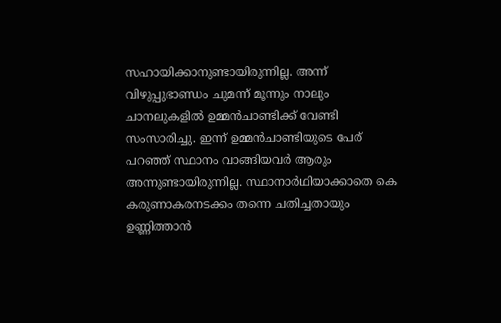സഹായിക്കാനുണ്ടായിരുന്നില്ല. അന്ന് വിഴുപ്പുഭാണ്ഡം ചുമന്ന് മൂന്നും നാലും ചാനലുകളിൽ ഉമ്മൻചാണ്ടിക്ക് വേണ്ടി സംസാരിച്ചു. ഇന്ന് ഉമ്മൻചാണ്ടിയുടെ പേര് പറഞ്ഞ് സ്ഥാനം വാങ്ങിയവർ ആരും അന്നുണ്ടായിരുന്നില്ല. സ്ഥാനാർഥിയാക്കാതെ കെ കരുണാകരനടക്കം തന്നെ ചതിച്ചതായും ഉണ്ണിത്താൻ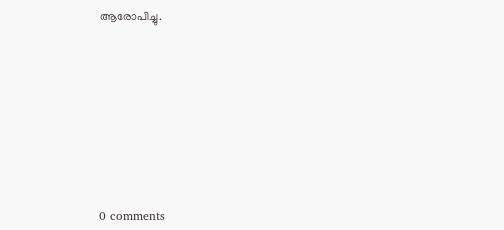ആരോപിച്ചു.










0 comments